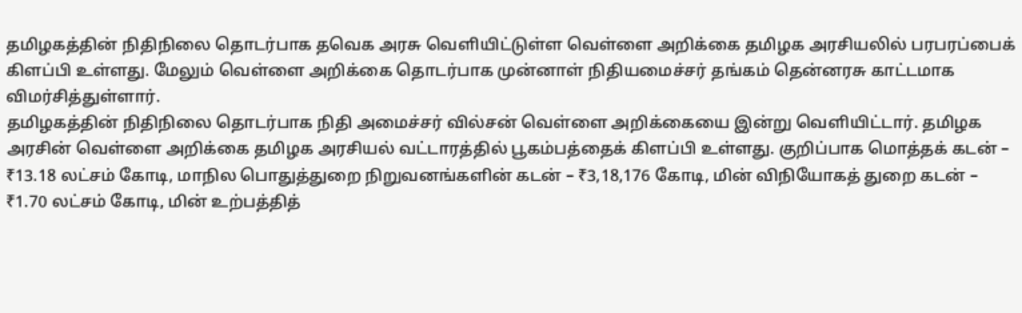தமிழகத்தின் நிதிநிலை தொடர்பாக தவெக அரசு வெளியிட்டுள்ள வெள்ளை அறிக்கை தமிழக அரசியலில் பரபரப்பைக் கிளப்பி உள்ளது. மேலும் வெள்ளை அறிக்கை தொடர்பாக முன்னாள் நிதியமைச்சர் தங்கம் தென்னரசு காட்டமாக விமர்சித்துள்ளார்.
தமிழகத்தின் நிதிநிலை தொடர்பாக நிதி அமைச்சர் வில்சன் வெள்ளை அறிக்கையை இன்று வெளியிட்டார். தமிழக அரசின் வெள்ளை அறிக்கை தமிழக அரசியல் வட்டாரத்தில் பூகம்பத்தைக் கிளப்பி உள்ளது. குறிப்பாக மொத்தக் கடன் – ₹13.18 லட்சம் கோடி, மாநில பொதுத்துறை நிறுவனங்களின் கடன் – ₹3,18,176 கோடி, மின் விநியோகத் துறை கடன் – ₹1.70 லட்சம் கோடி, மின் உற்பத்தித்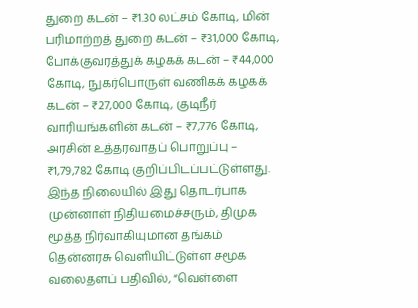துறை கடன் – ₹1.30 லட்சம் கோடி, மின் பரிமாற்றத் துறை கடன் – ₹31,000 கோடி, போக்குவரத்துக் கழகக் கடன் – ₹44,000 கோடி, நுகர்பொருள் வணிகக் கழகக் கடன் – ₹27,000 கோடி, குடிநீர் வாரியங்களின் கடன் – ₹7,776 கோடி, அரசின் உத்தரவாதப் பொறுப்பு – ₹1,79,782 கோடி குறிப்பிடப்பட்டுள்ளது.
இந்த நிலையில் இது தொடர்பாக முன்னாள் நிதியமைச்சரும், திமுக மூத்த நிர்வாகியுமான தங்கம் தென்னரசு வெளியிட்டுள்ள சமூக வலைதளப் பதிவில், “வெள்ளை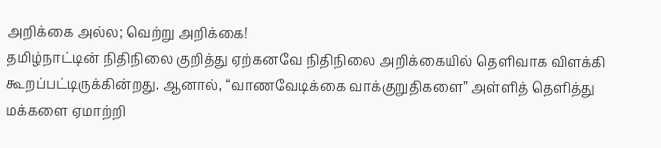அறிக்கை அல்ல; வெற்று அறிக்கை!
தமிழ்நாட்டின் நிதிநிலை குறித்து ஏற்கனவே நிதிநிலை அறிக்கையில் தெளிவாக விளக்கி கூறப்பட்டிருக்கின்றது. ஆனால், “வாணவேடிக்கை வாக்குறுதிகளை” அள்ளித் தெளித்து மக்களை ஏமாற்றி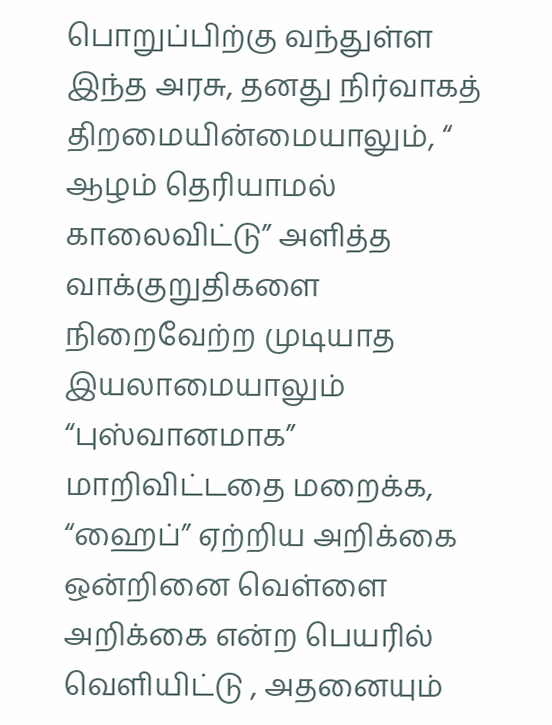பொறுப்பிற்கு வந்துள்ள இந்த அரசு, தனது நிர்வாகத் திறமையின்மையாலும், “ ஆழம் தெரியாமல் காலைவிட்டு” அளித்த வாக்குறுதிகளை நிறைவேற்ற முடியாத இயலாமையாலும் “புஸ்வானமாக” மாறிவிட்டதை மறைக்க, “ஹைப்” ஏற்றிய அறிக்கை ஒன்றினை வெள்ளை அறிக்கை என்ற பெயரில் வெளியிட்டு , அதனையும்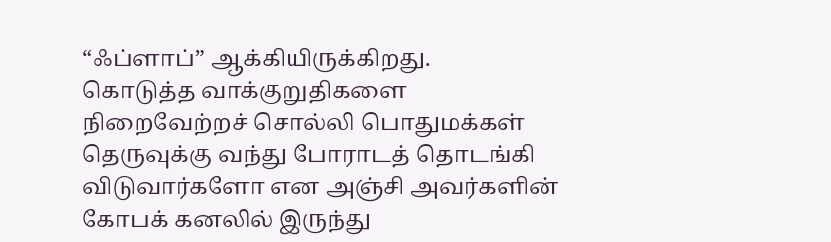“ஃப்ளாப்” ஆக்கியிருக்கிறது.
கொடுத்த வாக்குறுதிகளை நிறைவேற்றச் சொல்லி பொதுமக்கள் தெருவுக்கு வந்து போராடத் தொடங்கி விடுவார்களோ என அஞ்சி அவர்களின் கோபக் கனலில் இருந்து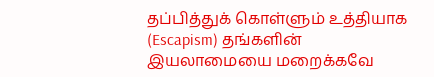தப்பித்துக் கொள்ளும் உத்தியாக (Escapism) தங்களின் இயலாமையை மறைக்கவே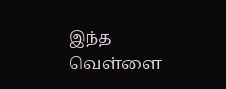இந்த வெள்ளை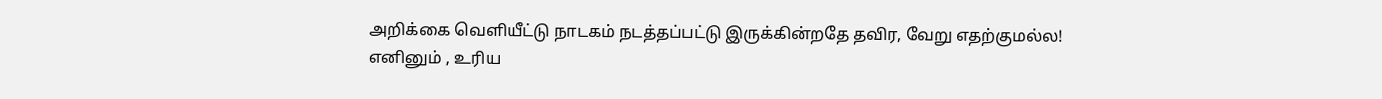அறிக்கை வெளியீட்டு நாடகம் நடத்தப்பட்டு இருக்கின்றதே தவிர, வேறு எதற்குமல்ல!
எனினும் , உரிய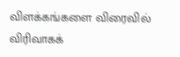விளக்கங்களை விரைவில் விரிவாகக்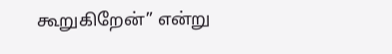கூறுகிறேன்” என்று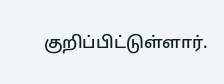குறிப்பிட்டுள்ளார்.